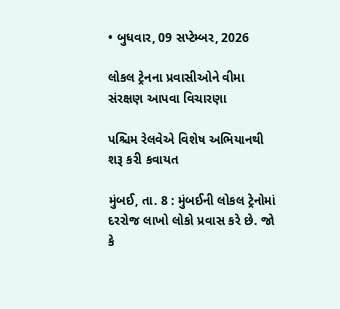• બુધવાર, 09 સપ્ટેમ્બર, 2026

લોકલ ટ્રેનના પ્રવાસીઓને વીમા સંરક્ષણ આપવા વિચારણા

પશ્ચિમ રેલવેએ વિશેષ અભિયાનથી શરૂ કરી કવાયત

મુંબઈ, તા. 8 : મુંબઈની લોકલ ટ્રેનોમાં દરરોજ લાખો લોકો પ્રવાસ કરે છે. જો કે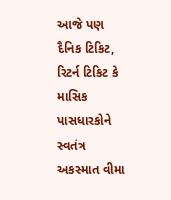આજે પણ દૈનિક ટિકિટ, રિટર્ન ટિકિટ કે માસિક પાસધારકોને સ્વતંત્ર અકસ્માત વીમા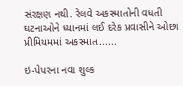સંરક્ષણ નથી. રેલવે અકસ્માતોની વધતી ઘટનાઓને ધ્યાનમાં લઈ દરેક પ્રવાસીને ઓછા પ્રીમિયમમાં અકસ્માત......

ઇ-પેપરના નવા શુલ્ક